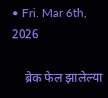• Fri. Mar 6th, 2026

    ब्रेक फेल झालेल्या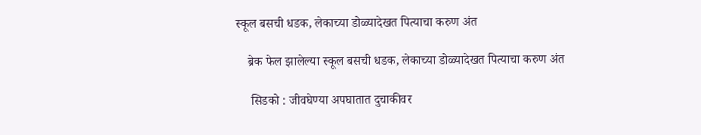स्कूल बसची धडक, लेकाच्या डोळ्यादेखत पित्याचा करुण अंत

    ब्रेक फेल झालेल्या स्कूल बसची धडक, लेकाच्या डोळ्यादेखत पित्याचा करुण अंत

     सिडको : जीवघेण्या अपघातात दुचाकीवर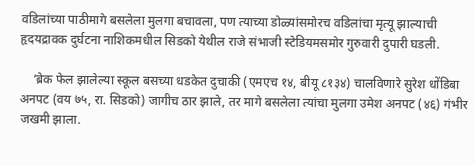वडिलांच्या पाठीमागे बसलेला मुलगा बचावला, पण त्याच्या डोळ्यांसमोरच वडिलांचा मृत्यू झाल्याची हृदयद्रावक दुर्घटना नाशिकमधील सिडको येथील राजे संभाजी स्टेडियमसमोर गुरुवारी दुपारी घडली.

    ‘ब्रेक फेल झालेल्या स्कूल बसच्या धडकेत दुचाकी (एमएच १४, बीयू ८१३४) चालविणारे सुरेश धोंडिबा अनपट (वय ७५, रा. सिडको) जागीच ठार झाले, तर मागे बसलेला त्यांचा मुलगा उमेश अनपट (४६) गंभीर जखमी झाला.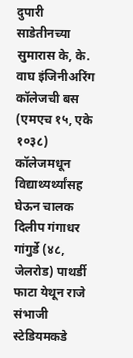दुपारी साडेतीनच्या सुमारास के, के. वाघ इंजिनीअरिंग कॉलेजची बस (एमएच १५, एके १०३८) कॉलेजमधून विद्याथ्यर्थ्यांसह घेऊन चालक दिलीप गंगाधर गांगुर्डे (४८, जेलरोड) पाथर्डी फाटा येथून राजे संभाजी स्टेडियमकडे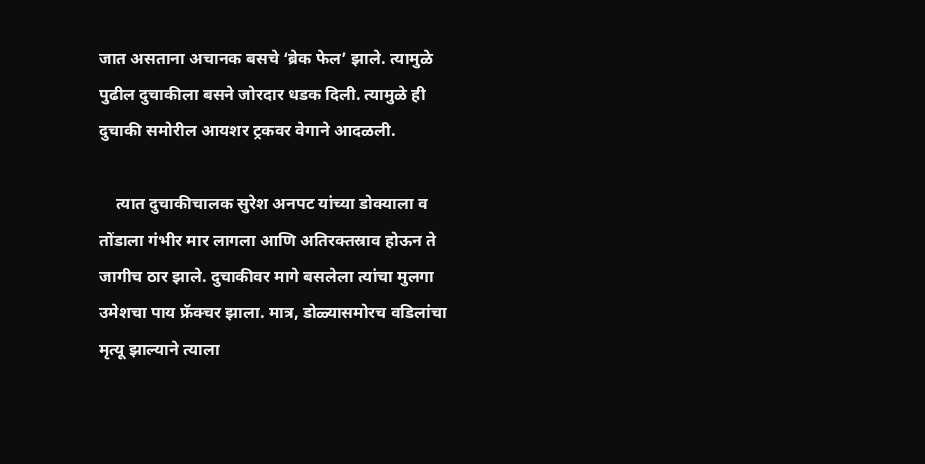जात असताना अचानक बसचे ‘ब्रेक फेल’ झाले. त्यामुळे पुढील दुचाकीला बसने जोरदार धडक दिली. त्यामुळे ही दुचाकी समोरील आयशर ट्रकवर वेगाने आदळली.

    त्यात दुचाकीचालक सुरेश अनपट यांच्या डोक्याला व तोंडाला गंभीर मार लागला आणि अतिरक्तस्राव होऊन ते जागीच ठार झाले. दुचाकीवर मागे बसलेला त्यांचा मुलगा उमेशचा पाय फ्रॅक्चर झाला. मात्र, डोळ्यासमोरच वडिलांचा मृत्यू झाल्याने त्याला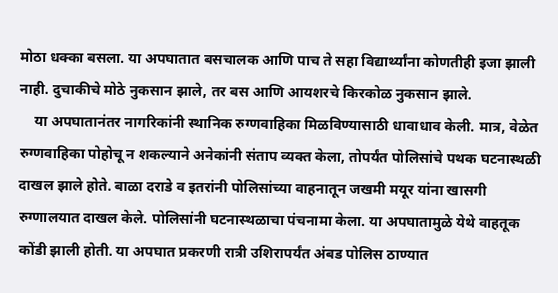मोठा धक्का बसला. या अपघातात बसचालक आणि पाच ते सहा विद्यार्थ्यांना कोणतीही इजा झाली नाही. दुचाकीचे मोठे नुकसान झाले, तर बस आणि आयशरचे किरकोळ नुकसान झाले.
    या अपघातानंतर नागरिकांनी स्थानिक रुग्णवाहिका मिळविण्यासाठी धावाधाव केली. मात्र, वेळेत रुग्णवाहिका पोहोचू न शकल्याने अनेकांनी संताप व्यक्त केला, तोपर्यंत पोलिसांचे पथक घटनास्थळी दाखल झाले होते. बाळा दराडे व इतरांनी पोलिसांच्या वाहनातून जखमी मयूर यांना खासगी रुग्णालयात दाखल केले. पोलिसांनी घटनास्थळाचा पंचनामा केला. या अपघातामुळे येथे वाहतूक कोंडी झाली होती. या अपघात प्रकरणी रात्री उशिरापर्यंत अंबड पोलिस ठाण्यात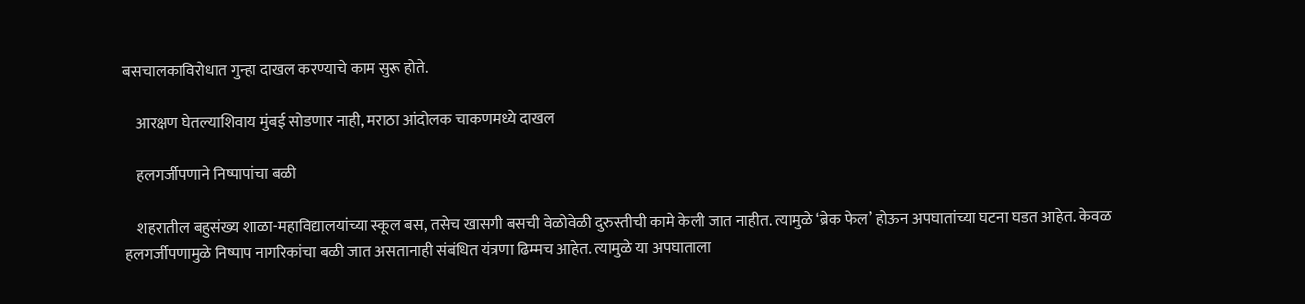बसचालकाविरोधात गुन्हा दाखल करण्याचे काम सुरू होते.

    आरक्षण घेतल्याशिवाय मुंबई सोडणार नाही, मराठा आंदोलक चाकणमध्ये दाखल

    हलगर्जीपणाने निष्पापांचा बळी

    शहरातील बहुसंख्य शाळा-महाविद्यालयांच्या स्कूल बस, तसेच खासगी बसची वेळोवेळी दुरुस्तीची कामे केली जात नाहीत. त्यामुळे ‘ब्रेक फेल’ होऊन अपघातांच्या घटना घडत आहेत. केवळ हलगर्जीपणामुळे निष्पाप नागरिकांचा बळी जात असतानाही संबंधित यंत्रणा ढिम्मच आहेत. त्यामुळे या अपघाताला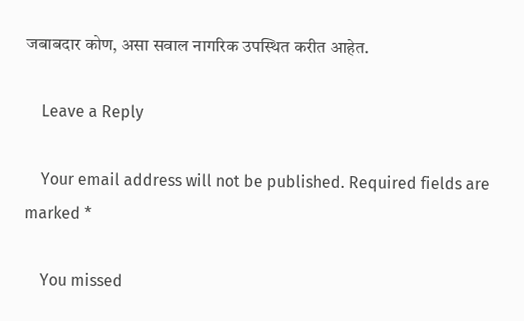जबाबदार कोण, असा सवाल नागरिक उपस्थित करीत आहेत.

    Leave a Reply

    Your email address will not be published. Required fields are marked *

    You missed